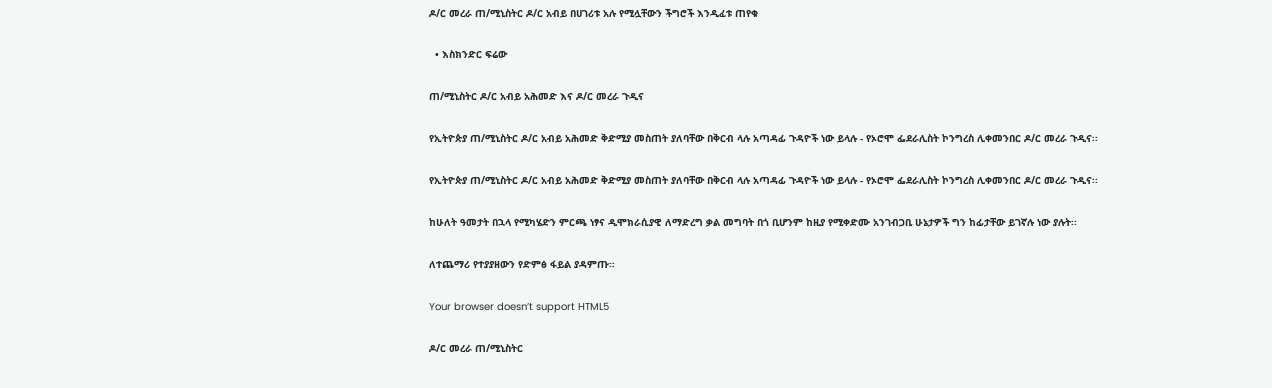ዶ/ር መረራ ጠ/ሚኒስትር ዶ/ር አብይ በሀገሪቱ አሉ የሚሏቸውን ችግሮች እንዲፈቱ ጠየቁ

  • እስክንድር ፍሬው

ጠ/ሚኒስትር ዶ/ር አብይ አሕመድ እና ዶ/ር መረራ ጉዲና

የኢትዮጵያ ጠ/ሚኒስትር ዶ/ር አብይ አሕመድ ቅድሚያ መስጠት ያለባቸው በቅርብ ላሉ አጣዳፊ ጉዳዮች ነው ይላሉ - የኦሮሞ ፌደራሊስት ኮንግረስ ሊቀመንበር ዶ/ር መረራ ጉዲና፡፡

የኢትዮጵያ ጠ/ሚኒስትር ዶ/ር አብይ አሕመድ ቅድሚያ መስጠት ያለባቸው በቅርብ ላሉ አጣዳፊ ጉዳዮች ነው ይላሉ - የኦሮሞ ፌደራሊስት ኮንግረስ ሊቀመንበር ዶ/ር መረራ ጉዲና፡፡

ከሁለት ዓመታት በኋላ የሚካሄድን ምርጫ ነፃና ዲሞክራሲያዊ ለማድረግ ቃል መግባት በጎ ቢሆንም ከዚያ የሚቀድሙ አንገብጋቢ ሁኔታዎች ግን ከፊታቸው ይገኛሉ ነው ያሉት፡፡

ለተጨማሪ የተያያዘውን የድምፅ ፋይል ያዳምጡ።

Your browser doesn’t support HTML5

ዶ/ር መረራ ጠ/ሚኒስትር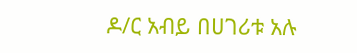ዶ/ር አብይ በሀገሪቱ አሉ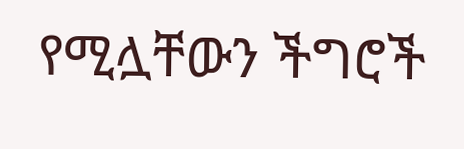የሚሏቸውን ችግሮች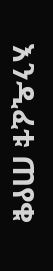እንዲፈቱ ጠየቁ